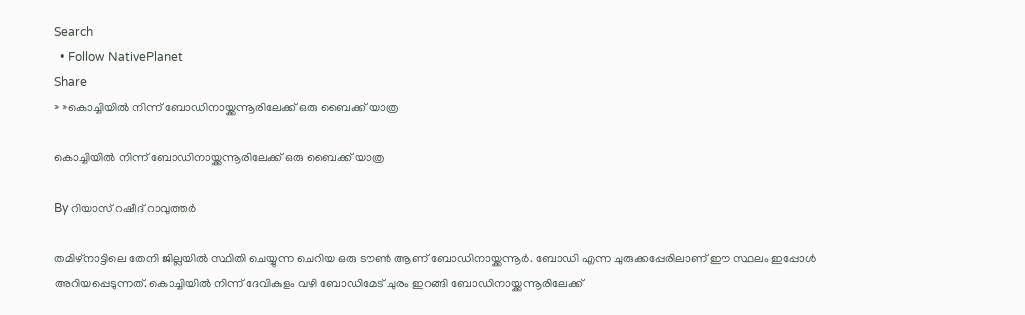Search
  • Follow NativePlanet
Share
» »കൊച്ചിയില്‍ നിന്ന് ബോഡിനായ്ക്കന്നൂരിലേക്ക് ഒരു ബൈക്ക് യാത്ര

കൊച്ചിയില്‍ നിന്ന് ബോഡിനായ്ക്കന്നൂരിലേക്ക് ഒരു ബൈക്ക് യാത്ര

By റിയാസ് റഷീദ് റാവുത്തർ

തമിഴ്നാട്ടിലെ തേനി ജില്ലയില്‍ സ്ഥിതി ചെയ്യുന്ന ചെറിയ ഒരു ടൗണ്‍ ആണ് ബോഡിനായ്ക്കന്നൂര്‍. ബോഡി എന്ന ചുരുക്കപ്പേരിലാണ് ഈ സ്ഥലം ഇപ്പോള്‍ അറിയപ്പെടുന്നത്. കൊച്ചിയില്‍ നിന്ന് ദേവികുളം വഴി ബോഡിമേട് ചുരം ഇറങ്ങി ബോഡിനായ്ക്കന്നൂരിലേക്ക്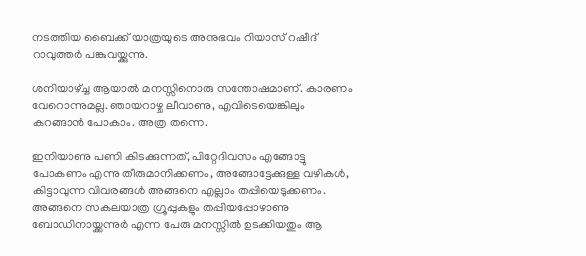നടത്തിയ ബൈക്ക് യാത്രയുടെ അനു‌ഭവം റിയാസ് റഷീദ് റാവുത്തര്‍ പങ്കുവയ്ക്കുന്നു.

ശനിയാഴ്ച്ച ആയാല്‍ മനസ്സിനൊരു സന്തോഷമാണ്. കാരണം വേറൊന്നുമല്ല. ഞായറാഴ്ച ലീവാണു, എവിടെയെങ്കിലും കറങ്ങാന്‍ പോകാം. അത്ര തന്നെ.

ഇനിയാണു പണി കിടക്കുന്നത്, പിറ്റേദിവസം എങ്ങോട്ടു പോകണം എന്നു തീരുമാനിക്കണം, അങ്ങോട്ടേക്കുള്ള വഴികള്‍, കിട്ടാവുന്ന വിവരങ്ങള്‍ അങ്ങനെ എല്ലാം തപ്പിയെടുക്കണം. അങ്ങനെ സകലയാത്ര ഗ്രൂപ്പുകളും തപ്പിയപ്പോഴാണു ബോഡിനായ്ക്കന്നുര്‍ എന്ന പേരു മനസ്സില്‍ ഉടക്കിയതും ആ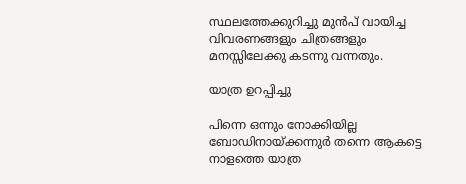സ്ഥലത്തേക്കുറിച്ചു മുന്‍പ് വായിച്ച വിവരണങ്ങളും ചിത്രങ്ങളും മനസ്സിലേക്കു കടന്നു വന്നതും.

യാത്ര ഉറപ്പിച്ചു

പിന്നെ ഒന്നും നോക്കിയില്ല ബോഡിനായ്ക്കന്നുര്‍ തന്നെ ആകട്ടെ നാളത്തെ യാത്ര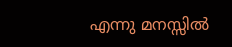എന്നു മനസ്സില്‍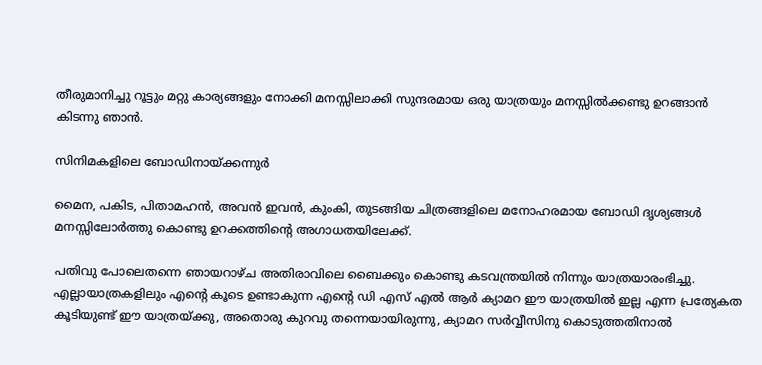തീരുമാനിച്ചു റൂട്ടും മറ്റു കാര്യങ്ങളും നോക്കി മനസ്സിലാക്കി സുന്ദരമായ ഒരു യാത്രയും മനസ്സില്‍ക്കണ്ടു ഉറങ്ങാന്‍ കിടന്നു ഞാന്‍.

സിനിമകളിലെ ബോഡിനായ്ക്കന്നുര്‍

മൈന, പകിട, പിതാമഹന്‍, അവന്‍ ഇവന്‍, കുംകി, തുടങ്ങിയ ചിത്രങ്ങളിലെ മനോഹരമായ ബോഡി ദൃശ്യങ്ങള്‍ മനസ്സിലോര്‍ത്തു കൊണ്ടു ഉറക്കത്തിന്റെ അഗാധതയിലേക്ക്.

പതിവു പോലെതന്നെ ഞായറാഴ്ച അതിരാവിലെ ബൈക്കും കൊണ്ടു കടവന്ത്രയില്‍ നിന്നും യാത്രയാരംഭിച്ചു. എല്ലായാത്രകളിലും എന്റെ കൂടെ ഉണ്ടാകുന്ന എന്റെ ഡി എസ് എല്‍ ആര്‍ ക്യാമറ ഈ യാത്രയില്‍ ഇല്ല എന്ന പ്രത്യേകത കൂടിയുണ്ട് ഈ യാത്രയ്ക്കു, അതൊരു കുറവു തന്നെയായിരുന്നു, ക്യാമറ സര്‍വ്വീസിനു കൊടുത്തതിനാല്‍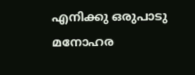എനിക്കു ഒരുപാടു മനോഹര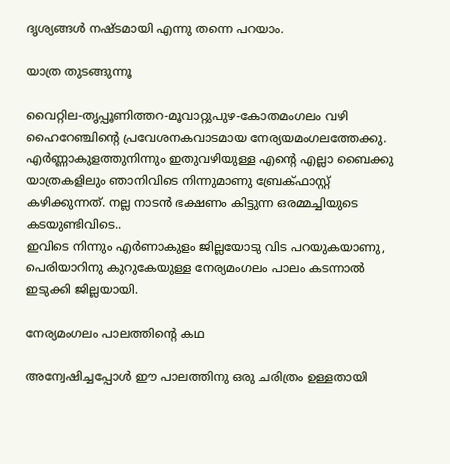ദൃശ്യങ്ങള്‍ നഷ്ടമായി എന്നു തന്നെ പറയാം.

യാത്ര തുടങ്ങുന്നൂ

വൈറ്റില-തൃപ്പൂണിത്തറ-മൂവാറ്റുപുഴ-കോതമംഗലം വഴി ഹൈറേഞ്ചിന്റെ പ്രവേശനകവാടമായ നേര്യയമംഗലത്തേക്കു. എര്‍ണ്ണാകുളത്തുനിന്നും ഇതുവഴിയുള്ള എന്റെ എല്ലാ ബൈക്കു യാത്രകളിലും ഞാനിവിടെ നിന്നുമാണു ബ്രേക്ഫാസ്റ്റ് കഴിക്കുന്നത്. നല്ല നാടന്‍ ഭക്ഷണം കിട്ടുന്ന ഒരമ്മച്ചിയുടെ കടയുണ്ടിവിടെ..
ഇവിടെ നിന്നും എര്‍ണാകുളം ജില്ലയോടു വിട പറയുകയാണു, പെരിയാറിനു കുറുകേയുള്ള നേര്യമംഗലം പാലം കടന്നാല്‍ ഇടുക്കി ജില്ലയായി.

നേര്യമംഗലം പാലത്തിന്റെ കഥ

അന്വേഷിച്ചപ്പോള്‍ ഈ പാലത്തിനു ഒരു ചരിത്രം ഉള്ളതായി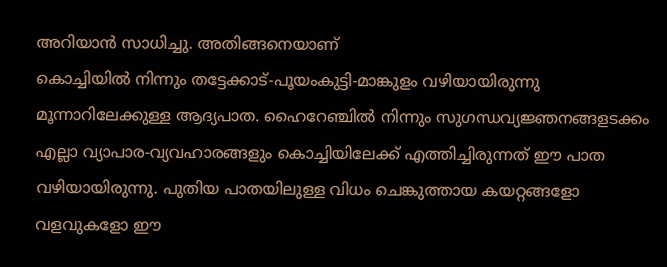അറിയാന്‍ സാധിച്ചു. അതിങ്ങനെയാണ്
കൊച്ചിയില്‍ നിന്നും തട്ടേക്കാട്-പൂയംകുട്ടി-മാങ്കുളം വഴിയായിരുന്നു മൂന്നാറിലേക്കുള്ള ആദ്യപാത. ഹൈറേഞ്ചില്‍ നിന്നും സുഗന്ധവ്യജ്ഞനങ്ങളടക്കം എല്ലാ വ്യാപാര-വ്യവഹാരങ്ങളും കൊച്ചിയിലേക്ക് എത്തിച്ചിരുന്നത് ഈ പാത വഴിയായിരുന്നു. പുതിയ പാതയിലുള്ള വിധം ചെങ്കുത്തായ കയറ്റങ്ങളോ വളവുകളോ ഈ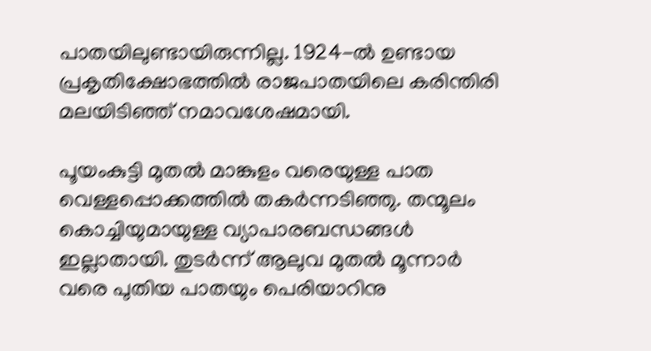പാതയിലുണ്ടായിരുന്നില്ല. 1924-ല്‍ ഉണ്ടായ പ്രകൃതിക്ഷോഭത്തില്‍ രാജപാതയിലെ കരിന്തിരി മലയിടിഞ്ഞ് നമാവശേഷമായി.

പൂയംകുട്ടി മുതല്‍ മാങ്കുളം വരെയുള്ള പാത വെള്ളപ്പൊക്കത്തില്‍ തകര്‍ന്നടിഞ്ഞു. തന്മൂലം കൊച്ചിയുമായുള്ള വ്യാപാരബന്ധങ്ങള്‍ ഇല്ലാതായി. തുടര്‍ന്ന് ആലുവ മുതല്‍ മൂന്നാര്‍ വരെ പുതിയ പാതയും പെരിയാറിനു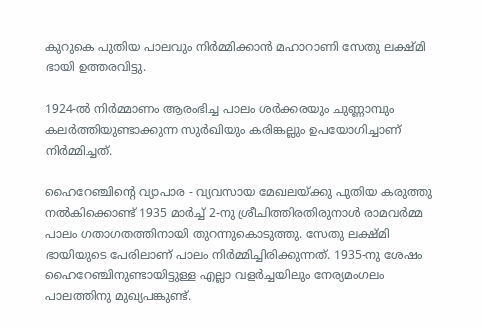കുറുകെ പുതിയ പാലവും നിര്‍മ്മിക്കാന്‍ മഹാറാണി സേതു ലക്ഷ്മി ഭായി ഉത്തരവിട്ടു.

1924-ല്‍ നിര്‍മ്മാണം ആരംഭിച്ച പാലം ശര്‍ക്കരയും ചുണ്ണാമ്പും കലര്‍ത്തിയുണ്ടാക്കുന്ന സുര്‍ഖിയും കരിങ്കല്ലും ഉപയോഗിച്ചാണ് നിര്‍മ്മിച്ചത്.

ഹൈറേഞ്ചിന്റെ വ്യാപാര - വ്യവസായ മേഖലയ്ക്കു പുതിയ കരുത്തു നല്‍കിക്കൊണ്ട് 1935 മാര്‍ച്ച് 2-നു ശ്രീചിത്തിരതിരുനാള്‍ രാമവര്‍മ്മ പാലം ഗതാഗതത്തിനായി തുറന്നുകൊടുത്തു. സേതു ലക്ഷ്മി ഭായിയുടെ പേരിലാണ് പാലം നിര്‍മ്മിച്ചിരിക്കുന്നത്. 1935-നു ശേഷം ഹൈറേഞ്ചിനുണ്ടായിട്ടുള്ള എല്ലാ വളര്‍ച്ചയിലും നേര്യമംഗലം പാലത്തിനു മുഖ്യപങ്കുണ്ട്.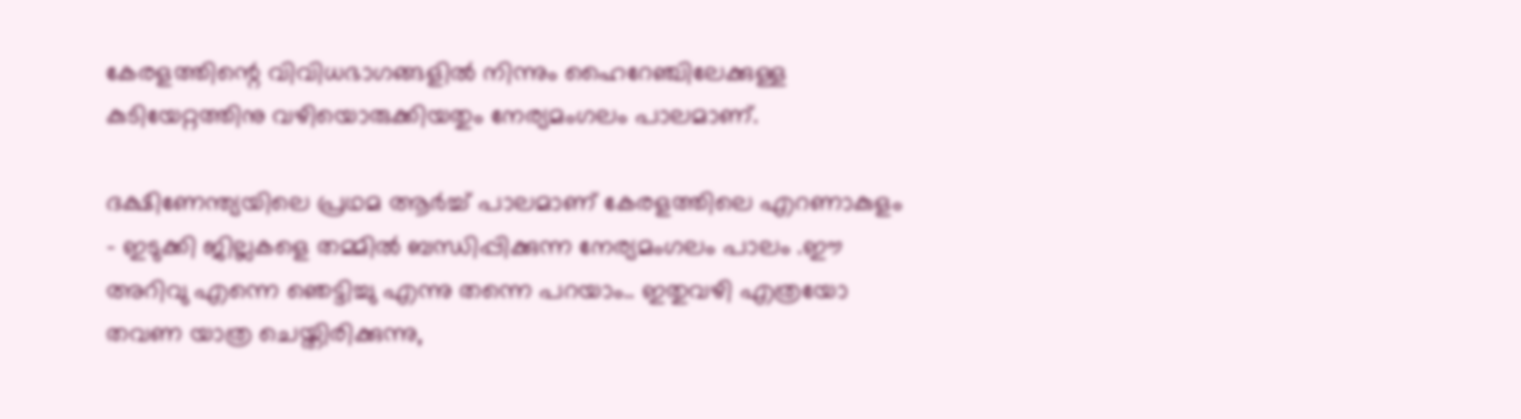കേരളത്തിന്റെ വിവിധഭാഗങ്ങളില്‍ നിന്നും ഹൈറേഞ്ചിലേക്കുള്ള കുടിയേറ്റത്തിനു വഴിയൊരുക്കിയതും നേര്യമംഗലം പാലമാണ്.

ദക്ഷിണേന്ത്യയിലെ പ്രഥമ ആര്‍ച്ച് പാലമാണ് കേരളത്തിലെ എറണാകുളം - ഇടുക്കി ജില്ലകളെ തമ്മില്‍ ബന്ധിപ്പിക്കുന്ന നേര്യമംഗലം പാലം .ഈ അറിവു എന്നെ ഞെട്ടിച്ചു എന്നു തന്നെ പറയാം.. ഇതുവഴി എത്രയോ തവണ യാത്ര ചെയ്തിരിക്കുന്നു,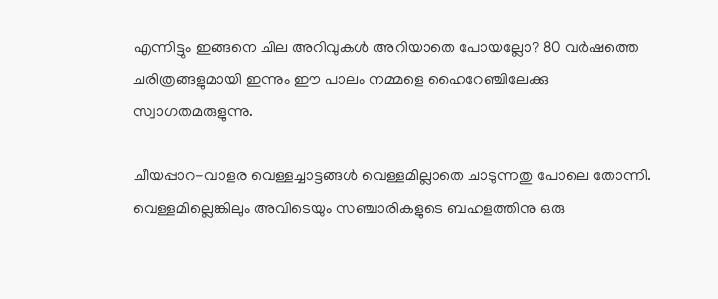എന്നിട്ടും ഇങ്ങനെ ചില അറിവുകള്‍ അറിയാതെ പോയല്ലോ? 80 വര്‍ഷത്തെ ചരിത്രങ്ങളുമായി ഇന്നും ഈ പാലം നമ്മളെ ഹൈറേഞ്ചിലേക്കു സ്വാഗതമരുളുന്നു.

ചീയപ്പാറ-വാളര വെള്ളച്ചാട്ടങ്ങള്‍ വെള്ളമില്ലാതെ ചാടുന്നതു പോലെ തോന്നി. വെള്ളമില്ലെങ്കിലും അവിടെയും സഞ്ചാരികളുടെ ബഹളത്തിനു ഒരു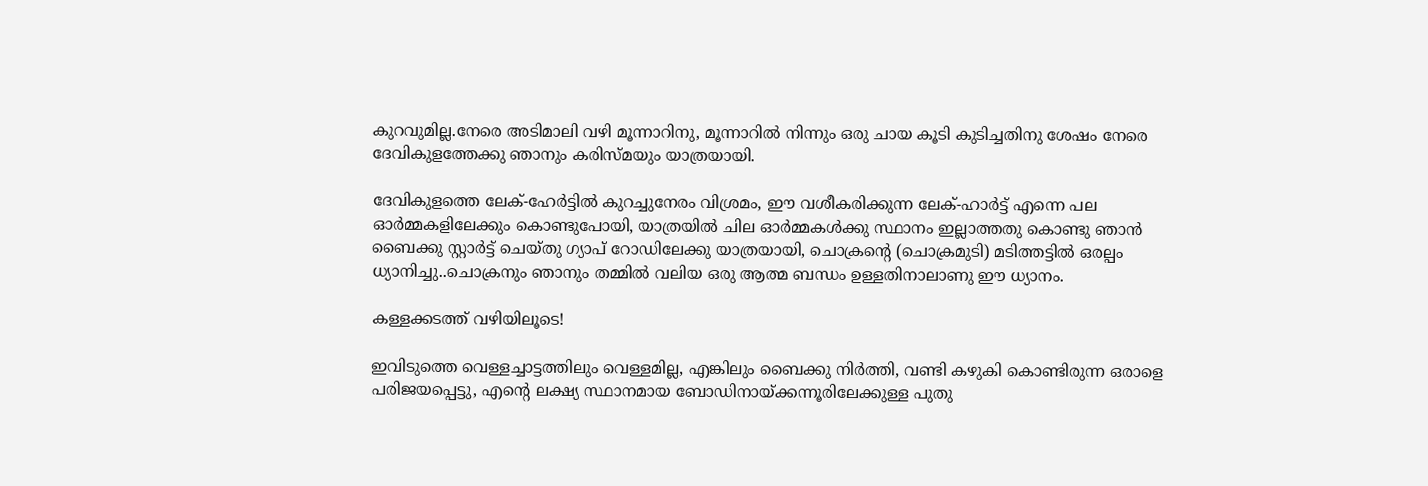കുറവുമില്ല.നേരെ അടിമാലി വഴി മൂന്നാറിനു, മൂന്നാറില്‍ നിന്നും ഒരു ചായ കൂടി കുടിച്ചതിനു ശേഷം നേരെ ദേവികുളത്തേക്കു ഞാനും കരിസ്മയും യാത്രയായി.

ദേവികുളത്തെ ലേക്-ഹേര്‍ട്ടില്‍ കുറച്ചുനേരം വിശ്രമം, ഈ വശീകരിക്കുന്ന ലേക്-ഹാര്‍ട്ട് എന്നെ പല ഓര്‍മ്മകളിലേക്കും കൊണ്ടുപോയി, യാത്രയില്‍ ചില ഓര്‍മ്മകള്‍ക്കു സ്ഥാനം ഇല്ലാത്തതു കൊണ്ടു ഞാന്‍ ബൈക്കു സ്റ്റാര്‍ട്ട് ചെയ്തു ഗ്യാപ് റോഡിലേക്കു യാത്രയായി, ചൊക്രന്റെ (ചൊക്രമുടി) മടിത്തട്ടില്‍ ഒരല്പം ധ്യാനിച്ചു..ചൊക്രനും ഞാനും തമ്മില്‍ വലിയ ഒരു ആത്മ ബന്ധം ഉള്ളതിനാലാണു ഈ ധ്യാനം.

കള്ളക്കടത്ത് വഴിയിലൂടെ!

ഇവിടുത്തെ വെള്ളച്ചാട്ടത്തിലും വെള്ളമില്ല, എങ്കിലും ബൈക്കു നിര്‍ത്തി, വണ്ടി കഴുകി കൊണ്ടിരുന്ന ഒരാളെ പരിജയപ്പെട്ടു, എന്റെ ലക്ഷ്യ സ്ഥാനമായ ബോഡിനായ്ക്കന്നൂരിലേക്കുള്ള പുതു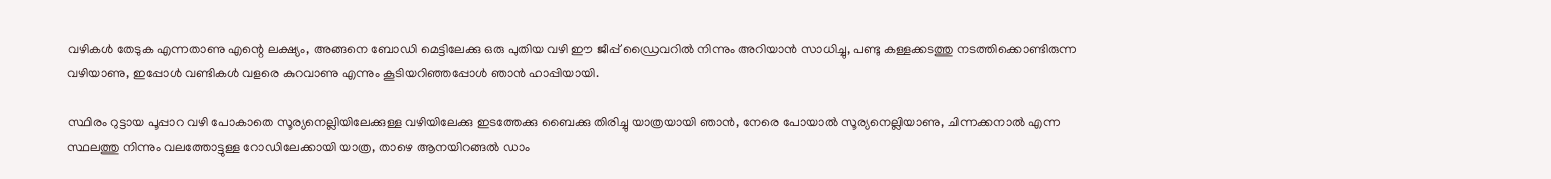വഴികള്‍ തേടുക എന്നതാണു എന്റെ ലക്ഷ്യം, അങ്ങനെ ബോഡി മെട്ടിലേക്കു ഒരു പുതിയ വഴി ഈ ജീപ്പ് ഡ്രൈവറില്‍ നിന്നും അറിയാന്‍ സാധിച്ചു, പണ്ടു കള്ളക്കടത്തു നടത്തിക്കൊണ്ടിരുന്ന വഴിയാണു, ഇപ്പോള്‍ വണ്ടികള്‍ വളരെ കുറവാണു എന്നും കൂടിയറിഞ്ഞപ്പോള്‍ ഞാന്‍ ഹാപ്പിയായി.

സ്ഥിരം റുട്ടായ പൂപ്പാറ വഴി പോകാതെ സൂര്യനെല്ലിയിലേക്കുള്ള വഴിയിലേക്കു ഇടത്തേക്കു ബൈക്കു തിരിച്ചു യാത്രയായി ഞാന്‍, നേരെ പോയാല്‍ സൂര്യനെല്ലിയാണു, ചിന്നക്കനാല്‍ എന്ന സ്ഥലത്തു നിന്നും വലത്തോട്ടുള്ള റോഡിലേക്കായി യാത്ര, താഴെ ആനയിറങ്ങല്‍ ഡാം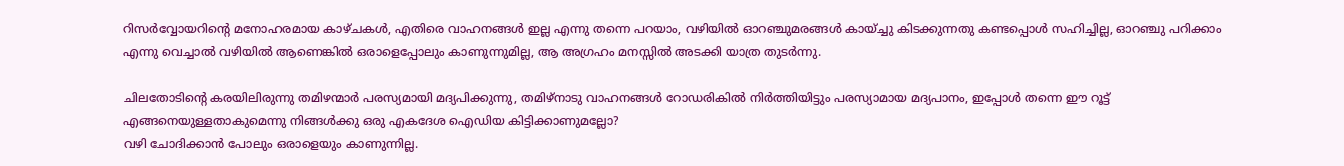റിസര്‍വ്വോയറിന്റെ മനോഹരമായ കാഴ്ചകള്‍, എതിരെ വാഹനങ്ങള്‍ ഇല്ല എന്നു തന്നെ പറയാം, വഴിയില്‍ ഓറഞ്ചുമരങ്ങള്‍ കായ്ച്ചു കിടക്കുന്നതു കണ്ടപ്പൊള്‍ സഹിച്ചില്ല, ഓറഞ്ചു പറിക്കാം എന്നു വെച്ചാല്‍ വഴിയില്‍ ആണെങ്കില്‍ ഒരാളെപ്പോലും കാണുന്നുമില്ല, ആ അഗ്രഹം മനസ്സില്‍ അടക്കി യാത്ര തുടര്‍ന്നു.

ചിലതോടിന്റെ കരയിലിരുന്നു തമിഴന്മാര്‍ പരസ്യമായി മദ്യപിക്കുന്നു, തമിഴ്നാടു വാഹനങ്ങള്‍ റോഡരികില്‍ നിര്‍ത്തിയിട്ടും പരസ്യാമായ മദ്യപാനം, ഇപ്പോള്‍ തന്നെ ഈ റൂട്ട് എങ്ങനെയുള്ളതാകുമെന്നു നിങ്ങള്‍ക്കു ഒരു എകദേശ ഐഡിയ കിട്ടിക്കാണുമല്ലോ?
വഴി ചോദിക്കാന്‍ പോലും ഒരാളെയും കാണുന്നില്ല.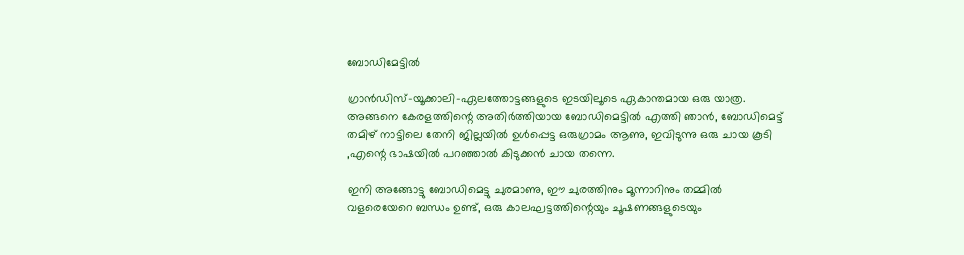ബോഡിമേട്ടില്‍

ഗ്രാന്‍ഡിസ്-യൂക്കാലി-ഏലത്തോട്ടങ്ങളുടെ ഇടയിലൂടെ ഏകാന്തമായ ഒരു യാത്ര. അങ്ങനെ കേരളത്തിന്റെ അതിര്‍ത്തിയായ ബോഡിമെട്ടില്‍ എത്തി ഞാന്‍, ബോഡിമെട്ട് തമിഴ് നാട്ടിലെ തേനി ജില്ലയില്‍ ഉള്‍പ്പെട്ട ഒരുഗ്രാമം ആണു, ഇവിടുന്നു ഒരു ചായ കൂടി ,എന്റെ ഭാഷയില്‍ പറഞ്ഞാല്‍ കിടുക്കന്‍ ചായ തന്നെ.

ഇനി അങ്ങോട്ടു ബോഡിമെട്ടു ചുരമാണു, ഈ ചുരത്തിനും മൂന്നാറിനും തമ്മില്‍ വളരെയേറെ ബന്ധം ഉണ്ട്, ഒരു കാലഘട്ടത്തിന്റെയും ചൂഷണങ്ങളുടെയും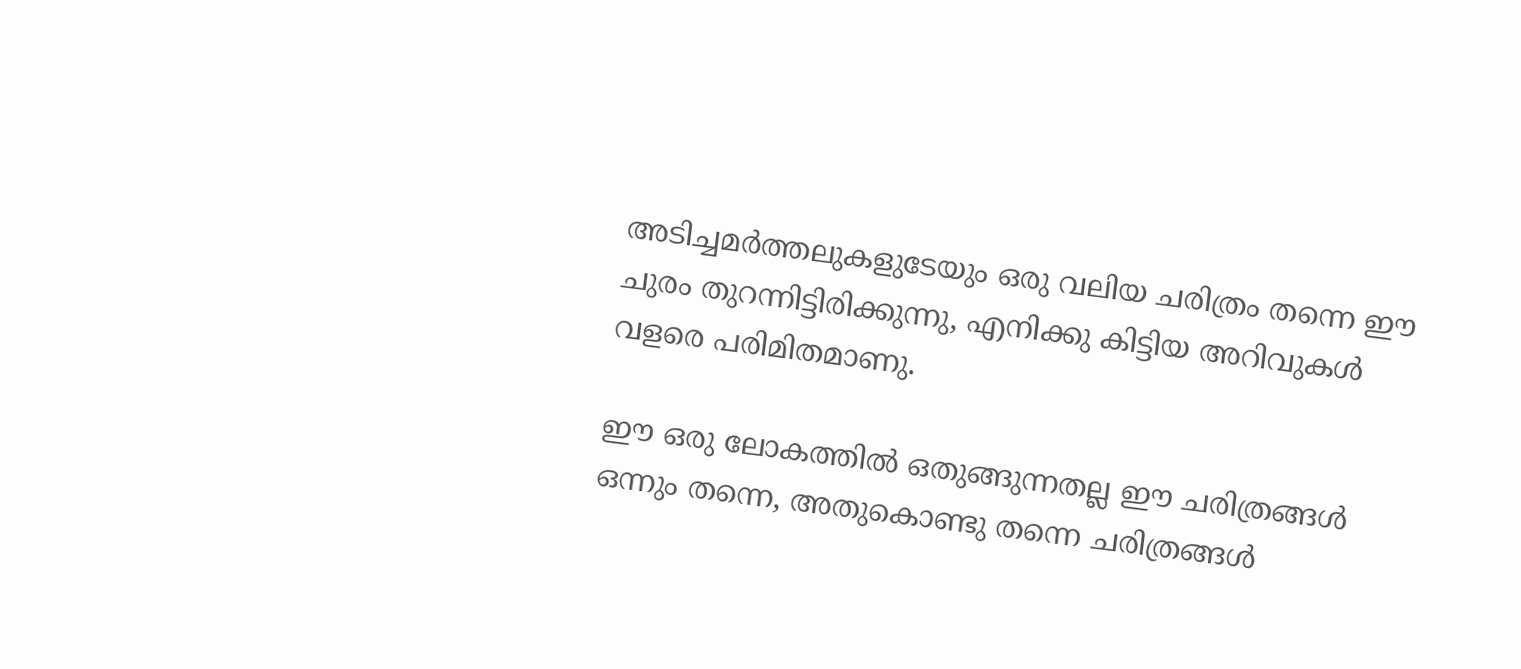അടിച്ചമര്‍ത്തലുകളുടേയും ഒരു വലിയ ചരിത്രം തന്നെ ഈ ചുരം തുറന്നിട്ടിരിക്കുന്നു, എനിക്കു കിട്ടിയ അറിവുകള്‍ വളരെ പരിമിതമാണു.

ഈ ഒരു ലോകത്തില്‍ ഒതുങ്ങുന്നതല്ല ഈ ചരിത്രങ്ങള്‍ ഒന്നും തന്നെ, അതുകൊണ്ടു തന്നെ ചരിത്രങ്ങള്‍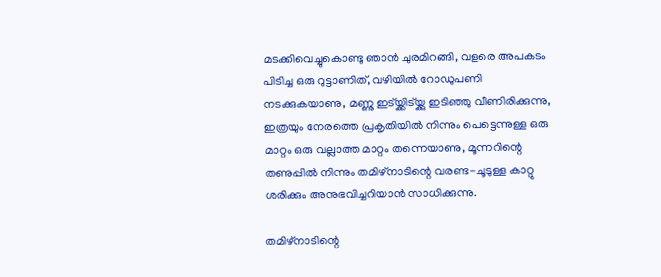മടക്കിവെച്ചുകൊണ്ടു ഞാന്‍ ചുരമിറങ്ങി, വളരെ അപകടം പിടിച്ച ഒരു റുട്ടാണിത്, വഴിയില്‍ റോഡുപണി നടക്കുകയാണു, മണ്ണു ഇട്യ്ക്കിട്യ്ക്കു ഇടിഞ്ഞു വീണിരിക്കുന്നു, ഇത്രയും നേരത്തെ പ്രകൃതിയില്‍ നിന്നും പെട്ടെന്നുള്ള ഒരു മാറ്റം ഒരു വല്ലാത്ത മാറ്റം തന്നെയാണു, മൂന്നറിന്റെ തണുപ്പില്‍ നിന്നും തമിഴ്നാടിന്റെ വരണ്ട-ചൂടുള്ള കാറ്റു ശരിക്കും അനുഭവിച്ചറിയാന്‍ സാധിക്കുന്നു.

തമിഴ്നാടിന്റെ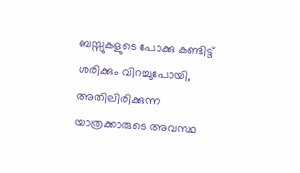ബസ്സുകളുടെ പോക്കു കണ്ടിട്ട് ശരിക്കും വിറച്ചുപോയി, അതിലിരിക്കുന്ന യാത്രക്കാരുടെ അവസ്ഥ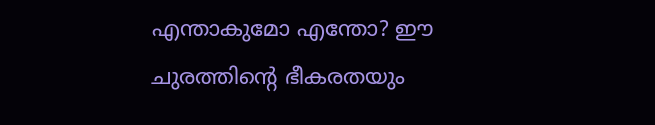എന്താകുമോ എന്തോ? ഈ ചുരത്തിന്റെ ഭീകരതയും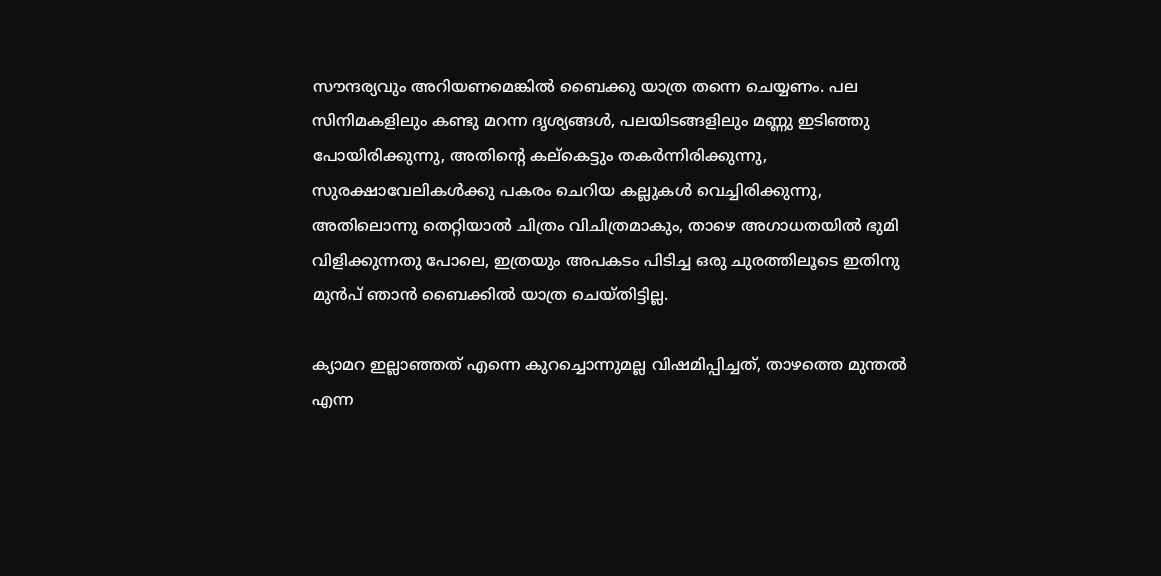സൗന്ദര്യവും അറിയണമെങ്കില്‍ ബൈക്കു യാത്ര തന്നെ ചെയ്യണം. പല സിനിമകളിലും കണ്ടു മറന്ന ദൃശ്യങ്ങള്‍, പലയിടങ്ങളിലും മണ്ണു ഇടിഞ്ഞു പോയിരിക്കുന്നു, അതിന്റെ കല്കെട്ടും തകര്‍ന്നിരിക്കുന്നു, സുരക്ഷാവേലികള്‍ക്കു പകരം ചെറിയ കല്ലുകള്‍ വെച്ചിരിക്കുന്നു, അതിലൊന്നു തെറ്റിയാല്‍ ചിത്രം വിചിത്രമാകും, താഴെ അഗാധതയില്‍ ഭുമി വിളിക്കുന്നതു പോലെ, ഇത്രയും അപകടം പിടിച്ച ഒരു ചുരത്തിലൂടെ ഇതിനു മുന്‍പ് ഞാന്‍ ബൈക്കില്‍ യാത്ര ചെയ്തിട്ടില്ല.

ക്യാമറ ഇല്ലാഞ്ഞത് എന്നെ കുറച്ചൊന്നുമല്ല വിഷമിപ്പിച്ചത്, താഴത്തെ മുന്തല്‍ എന്ന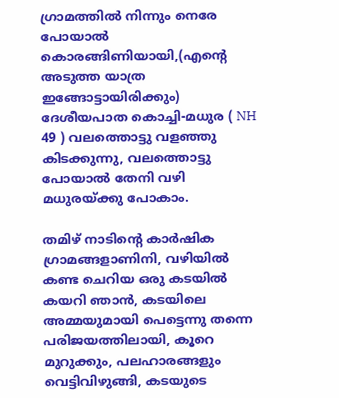ഗ്രാമത്തില്‍ നിന്നും നെരേ പോയാല്‍ കൊരങ്ങിണിയായി,(എന്റെ അടുത്ത യാത്ര ഇങ്ങോട്ടായിരിക്കും) ദേശീയപാത കൊച്ചി-മധുര ( NH 49 ) വലത്തൊട്ടു വളഞ്ഞു കിടക്കുന്നു, വലത്തൊട്ടു പോയാല്‍ തേനി വഴി മധുരയ്ക്കു പോകാം.

തമിഴ് നാടിന്റെ കാര്‍ഷിക ഗ്രാമങ്ങളാണിനി, വഴിയില്‍ കണ്ട ചെറിയ ഒരു കടയില്‍ കയറി ഞാന്‍, കടയിലെ അമ്മയുമായി പെട്ടെന്നു തന്നെ പരിജയത്തിലായി, കൂറെ മുറുക്കും, പലഹാരങ്ങളും വെട്ടിവിഴുങ്ങി, കടയുടെ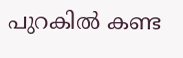പുറകില്‍ കണ്ട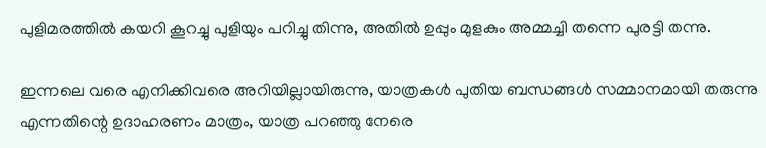പുളിമരത്തില്‍ കയറി കൂറച്ചു പുളിയും പറിച്ചു തിന്നു, അതില്‍ ഉപ്പും മുളകും അമ്മച്ചി തന്നെ പുരട്ടി തന്നു.

ഇന്നലെ വരെ എനിക്കിവരെ അറിയില്ലായിരുന്നു, യാത്രകള്‍ പുതിയ ബന്ധങ്ങള്‍ സമ്മാനമായി തരുന്നു എന്നതിന്റെ ഉദാഹരണം മാത്രം, യാത്ര പറഞ്ഞു നേരെ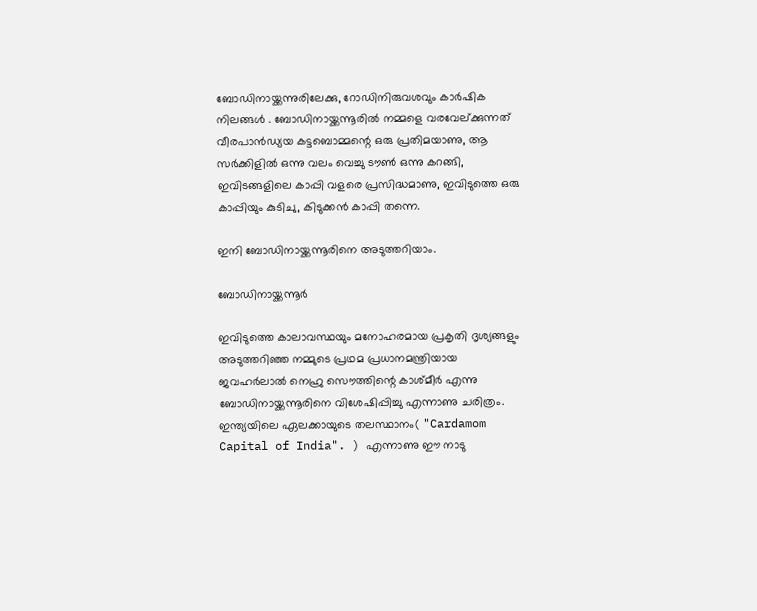ബോഡിനായ്ക്കന്നുരിലേക്കു, റോഡിനിരുവശവും കാര്‍ഷിക നിലങ്ങള്‍ . ബോഡിനായ്ക്കന്നൂരില്‍ നമ്മളെ വരവേല്ക്കുന്നത് വീരപാന്‍ഡ്യയ കട്ടബൊമ്മന്റെ ഒരു പ്രതിമയാണു, ആ സര്‍ക്കിളില്‍ ഒന്നു വലം വെച്ചു ടൗണ്‍ ഒന്നു കറങ്ങി, ഇവിടങ്ങളിലെ കാപ്പി വളരെ പ്രസിദ്ധമാണു, ഇവിടുത്തെ ഒരു കാപ്പിയും കുടിചു, കിടുക്കന്‍ കാപ്പി തന്നെ.

ഇനി ബോഡിനായ്ക്കന്നൂരിനെ അടുത്തറിയാം.

ബോഡിനായ്ക്കന്നൂര്‍

ഇവിടുത്തെ കാലാവസ്ഥയും മനോഹരമായ പ്രകൃതി ദൃശ്യങ്ങളും അടുത്തറിഞ്ഞ നമ്മുടെ പ്രഥമ പ്രധാനമന്ത്രിയായ ജവഹര്‍ലാല്‍ നെഹ്രു സൌത്തിന്റെ കാശ്മീര്‍ എന്നു ബോഡിനായ്ക്കന്നൂരിനെ വിശേഷിപ്പിച്ചു എന്നാണു ചരിത്രം. ഇന്ത്യയിലെ ഏലക്കായുടെ തലസ്ഥാനം( "Cardamom Capital of India". ) എന്നാണു ഈ നാടു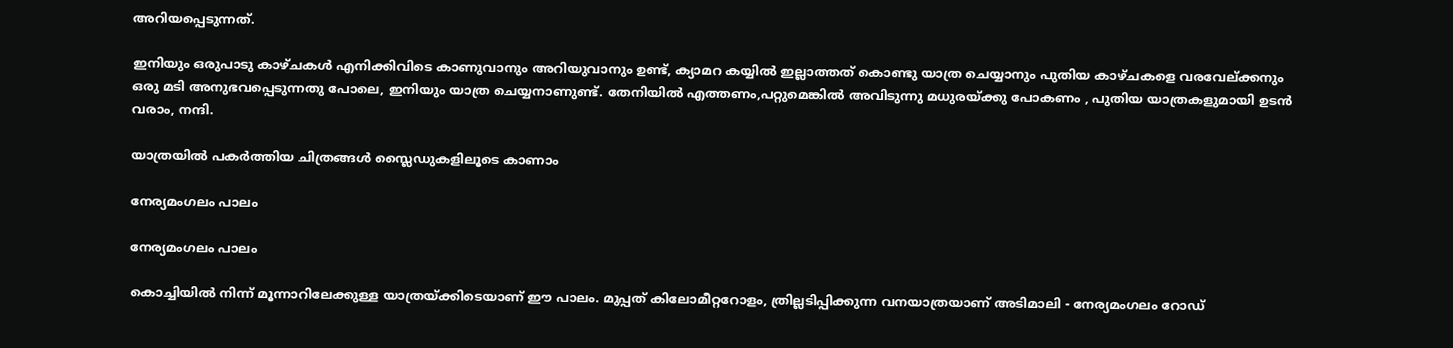അറിയപ്പെടുന്നത്.

ഇനിയും ഒരുപാടു കാഴ്ചകള്‍ എനിക്കിവിടെ കാണുവാനും അറിയുവാനും ഉണ്ട്, ക്യാമറ കയ്യില്‍ ഇല്ലാത്തത് കൊണ്ടു യാത്ര ചെയ്യാനും പുതിയ കാഴ്ചകളെ വരവേല്ക്കനും ഒരു മടി അനുഭവപ്പെടുന്നതു പോലെ, ഇനിയും യാത്ര ചെയ്യനാണുണ്ട്. തേനിയില്‍ എത്തണം,പറ്റുമെങ്കില്‍ അവിടുന്നു മധുരയ്ക്കു പോകണം , പുതിയ യാത്രകളുമായി ഉടന്‍ വരാം, നന്ദി.

യാത്രയില്‍ പകര്‍ത്തിയ ചിത്രങ്ങള്‍ സ്ലൈഡുകളിലൂടെ കാണാം

നേര്യമംഗ‌ലം പാലം

നേര്യമംഗ‌ലം പാലം

കൊച്ചിയില്‍ നിന്ന് മൂന്നാറിലേക്കുള്ള യാത്രയ്ക്കിടെയാണ് ഈ പാലം. മുപ്പത് കിലോമീറ്ററോളം, ത്രില്ലടിപ്പിക്കുന്ന വനയാത്രയാണ് അടിമാലി - നേര്യമംഗലം റോഡ്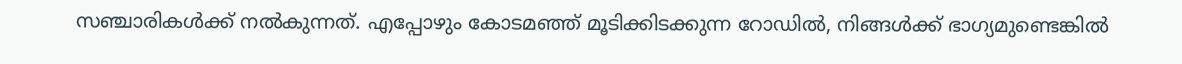സഞ്ചാരികള്‍ക്ക് നല്‍കുന്നത്. എപ്പോഴും കോടമഞ്ഞ് മൂടിക്കിടക്കുന്ന റോഡില്‍, നിങ്ങള്‍ക്ക് ഭാഗ്യമുണ്ടെങ്കില്‍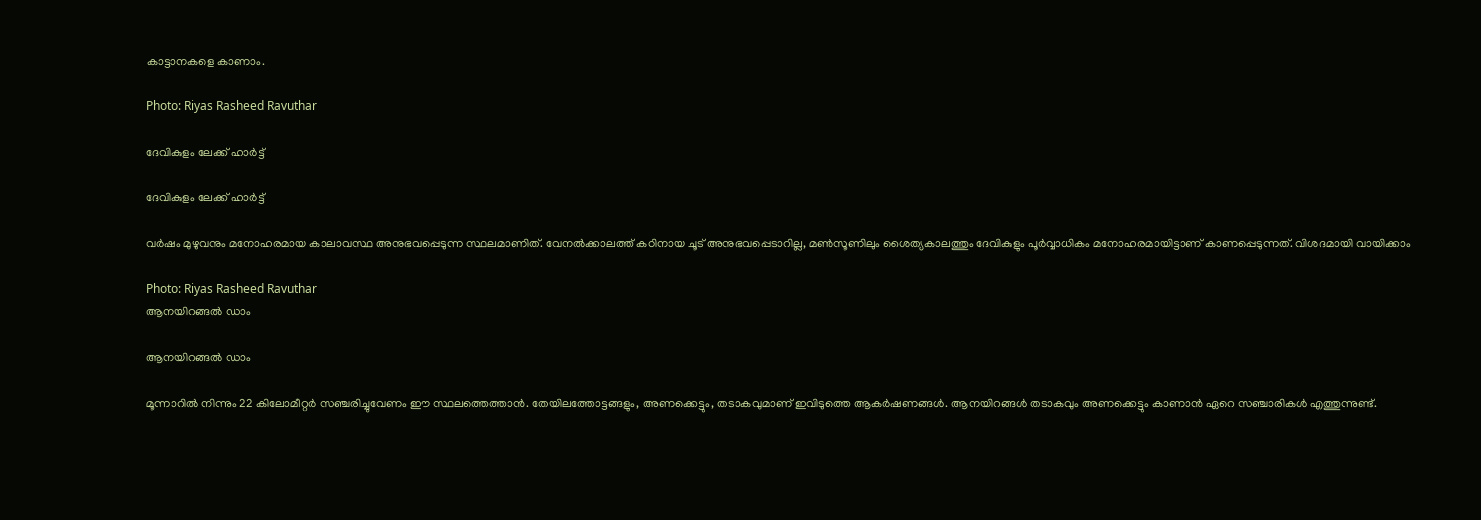കാട്ടാനകളെ കാണാം.

Photo: Riyas Rasheed Ravuthar

ദേവികുളം ലേക്ക് ഹാര്‍ട്ട്

ദേവികുളം ലേക്ക് ഹാര്‍ട്ട്

വര്‍ഷം മുഴുവനും മനോഹരമായ കാലാവസ്ഥ അനുഭവപ്പെടുന്ന സ്ഥലമാണിത്. വേനല്‍ക്കാലത്ത് കഠിനായ ചൂട് അനുഭവപ്പെടാറില്ല, മണ്‍സൂണിലും ശൈത്യകാലത്തും ദേവികുളും പൂര്‍വ്വാധികം മനോഹരമായിട്ടാണ് കാണപ്പെടുന്നത്. വിശദമായി വായിക്കാം

Photo: Riyas Rasheed Ravuthar
ആനയിറങ്ങല്‍ ഡാം

ആനയിറങ്ങല്‍ ഡാം

മൂന്നാറില്‍ നിന്നും 22 കിലോമീറ്റര്‍ സഞ്ചരിച്ചുവേണം ഈ സ്ഥലത്തെത്താന്‍. തേയിലത്തോട്ടങ്ങളും, അണക്കെട്ടും, തടാകവുമാണ് ഇവിടുത്തെ ആകര്‍ഷണങ്ങള്‍. ആനയിറങ്ങള്‍ തടാകവും അണക്കെട്ടും കാണാന്‍ ഏറെ സഞ്ചാരികള്‍ എത്തുന്നുണ്ട്.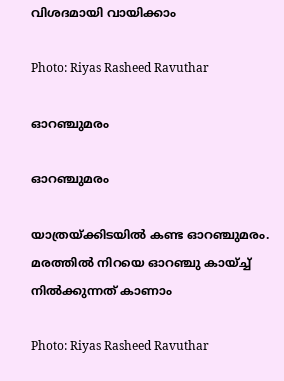വിശദമായി വായിക്കാം

Photo: Riyas Rasheed Ravuthar

ഓറഞ്ചുമരം

ഓറഞ്ചുമരം

യാത്രയ്ക്കിടയില്‍ കണ്ട ഓറഞ്ചുമരം. മരത്തില്‍ നിറയെ ഓറഞ്ചു കായ്ച്ച് നില്‍ക്കുന്നത് കാണാം

Photo: Riyas Rasheed Ravuthar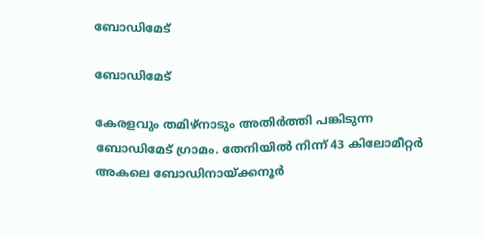ബോഡിമേട്

ബോഡിമേട്

കേരളവും തമിഴ്നാടും അതിര്‍ത്തി പങ്കിടുന്ന ബോഡിമേട് ഗ്രാമം. തേനിയില്‍ നിന്ന് 43 കിലോമീറ്റര്‍ അകലെ ബോഡിനായ്ക്കനൂര്‍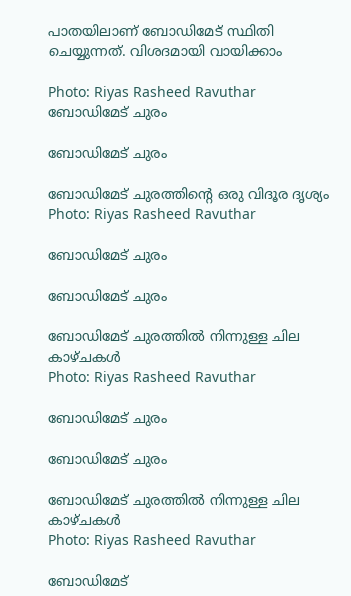പാതയിലാണ് ബോഡിമേട് സ്ഥിതി ചെയ്യുന്നത്. വിശദമായി വായിക്കാം

Photo: Riyas Rasheed Ravuthar
ബോഡിമേട് ചുരം

ബോഡിമേട് ചുരം

ബോഡിമേട് ചുരത്തി‌ന്റെ ഒരു വിദൂര ദൃശ്യം
Photo: Riyas Rasheed Ravuthar

ബോഡിമേട് ചുരം

ബോഡിമേട് ചുരം

ബോഡിമേട് ചുരത്തില്‍ നിന്നുള്ള ചില കാഴ്ചകള്‍
Photo: Riyas Rasheed Ravuthar

ബോഡിമേട് ചുരം

ബോഡിമേട് ചുരം

ബോഡിമേട് ചുരത്തില്‍ നിന്നുള്ള ചില കാഴ്ചകള്‍
Photo: Riyas Rasheed Ravuthar

ബോഡിമേട്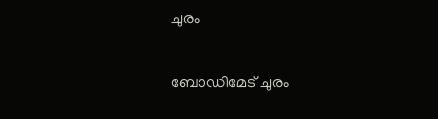ചുരം

ബോഡിമേട് ചുരം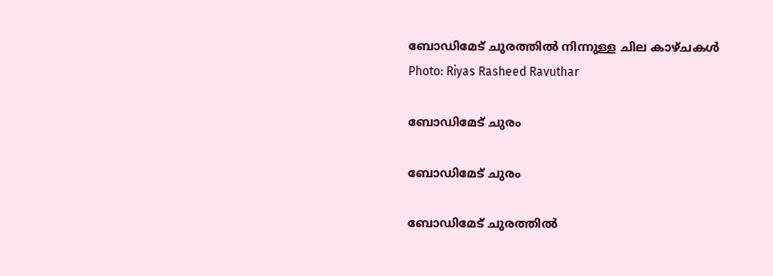ബോഡിമേട് ചുരത്തില്‍ നിന്നുള്ള ചില കാഴ്ചകള്‍
Photo: Riyas Rasheed Ravuthar

ബോഡിമേട് ചുരം

ബോഡിമേട് ചുരം

ബോഡിമേട് ചുരത്തില്‍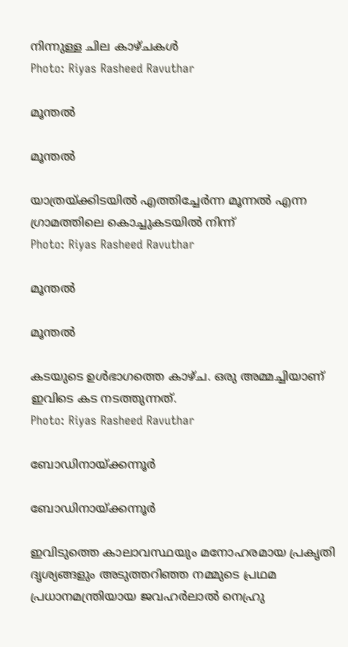നിന്നുള്ള ചില കാഴ്ചകള്‍
Photo: Riyas Rasheed Ravuthar

മൂ‌ന്തല്‍

മൂ‌ന്തല്‍

യാത്രയ്ക്കിടയില്‍ എത്തിച്ചേര്‍ന്ന മൂന്നല്‍ എന്ന ഗ്രാമത്തിലെ കൊച്ചുകടയില്‍ നിന്ന്
Photo: Riyas Rasheed Ravuthar

മൂ‌ന്തല്‍

മൂ‌ന്തല്‍

കടയുടെ ഉള്‍ഭാഗത്തെ കാഴ്ച. ഒരു അമ്മച്ചിയാണ് ഇവിടെ കട നടത്തുന്നത്.
Photo: Riyas Rasheed Ravuthar

ബോഡിനായ്ക്കന്നൂര്‍

ബോഡിനായ്ക്കന്നൂര്‍

ഇവിടുത്തെ കാലാവസ്ഥയും മനോഹരമായ പ്രകൃതി ദൃശ്യങ്ങളും അടുത്തറിഞ്ഞ നമ്മുടെ പ്രഥമ പ്രധാനമന്ത്രിയായ ജവഹര്‍ലാല്‍ നെഹ്രു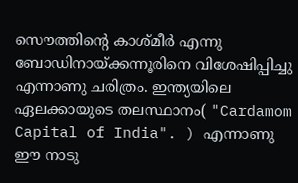സൌത്തിന്റെ കാശ്മീര്‍ എന്നു ബോഡിനായ്ക്കന്നൂരിനെ വിശേഷിപ്പിച്ചു എന്നാണു ചരിത്രം. ഇന്ത്യയിലെ ഏലക്കായുടെ തലസ്ഥാനം( "Cardamom Capital of India". ) എന്നാണു ഈ നാടു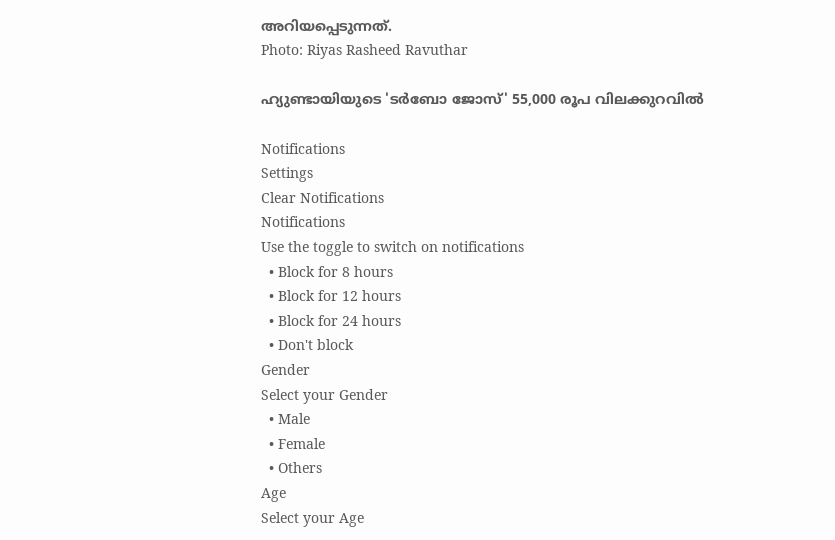അറിയപ്പെടുന്നത്.
Photo: Riyas Rasheed Ravuthar

ഹ്യുണ്ടായിയുടെ 'ടർബോ ജോസ്' 55,000 രൂപ വിലക്കുറവിൽ

Notifications
Settings
Clear Notifications
Notifications
Use the toggle to switch on notifications
  • Block for 8 hours
  • Block for 12 hours
  • Block for 24 hours
  • Don't block
Gender
Select your Gender
  • Male
  • Female
  • Others
Age
Select your Age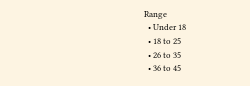Range
  • Under 18
  • 18 to 25
  • 26 to 35
  • 36 to 45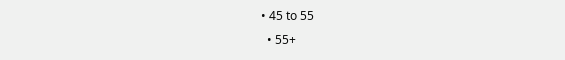• 45 to 55
  • 55+